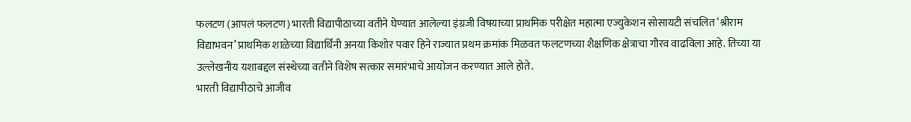फलटण (आपलं फलटण) भारती विद्यापीठाच्या वतीने घेण्यात आलेल्या इंग्रजी विषयाच्या प्राथमिक परीक्षेत महात्मा एज्युकेशन सोसायटी संचलित ‘श्रीराम विद्याभवन’ प्राथमिक शाळेच्या विद्यार्थिनी अनया किशोर पवार हिने राज्यात प्रथम क्रमांक मिळवत फलटणच्या शैक्षणिक क्षेत्राचा गौरव वाढविला आहे. तिच्या या उल्लेखनीय यशाबद्दल संस्थेच्या वतीने विशेष सत्कार समारंभाचे आयोजन करण्यात आले होते.
भारती विद्यापीठाचे आजीव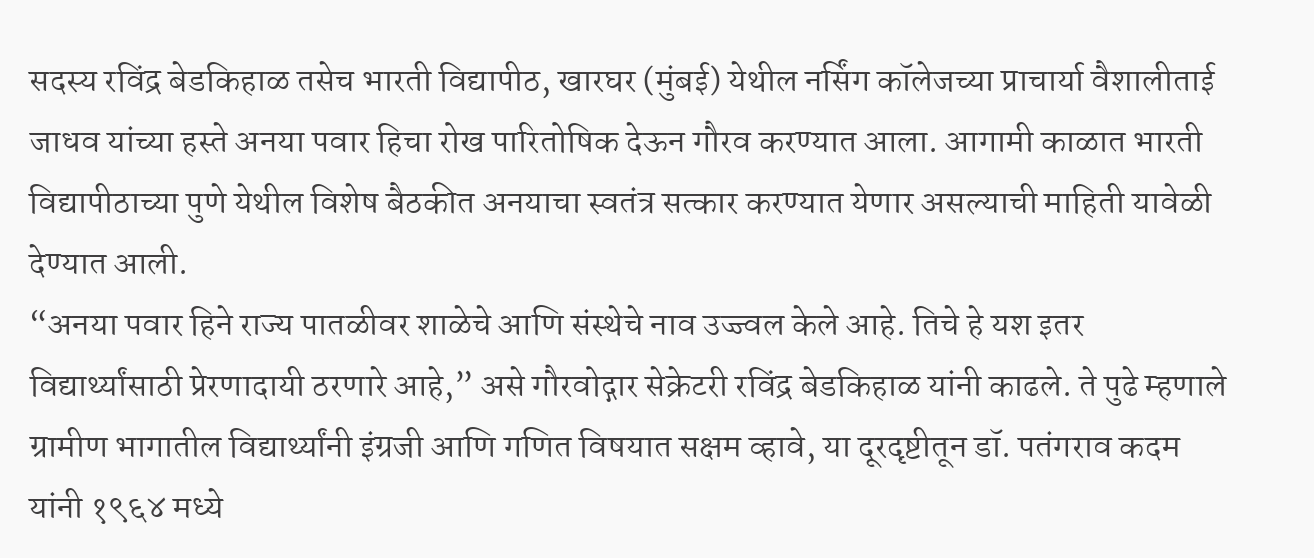सदस्य रविंद्र बेडकिहाळ तसेच भारती विद्यापीठ, खारघर (मुंबई) येथील नर्सिंग कॉलेजच्या प्राचार्या वैशालीताई जाधव यांच्या हस्ते अनया पवार हिचा रोख पारितोषिक देऊन गौरव करण्यात आला. आगामी काळात भारती विद्यापीठाच्या पुणे येथील विशेष बैठकीत अनयाचा स्वतंत्र सत्कार करण्यात येणार असल्याची माहिती यावेळी देण्यात आली.
“अनया पवार हिने राज्य पातळीवर शाळेचे आणि संस्थेचे नाव उज्ज्वल केले आहे. तिचे हे यश इतर विद्यार्थ्यांसाठी प्रेरणादायी ठरणारे आहे,” असे गौरवोद्गार सेक्रेटरी रविंद्र बेडकिहाळ यांनी काढले. ते पुढे म्हणाले ग्रामीण भागातील विद्यार्थ्यांनी इंग्रजी आणि गणित विषयात सक्षम व्हावे, या दूरदृष्टीतून डॉ. पतंगराव कदम यांनी १९६४ मध्ये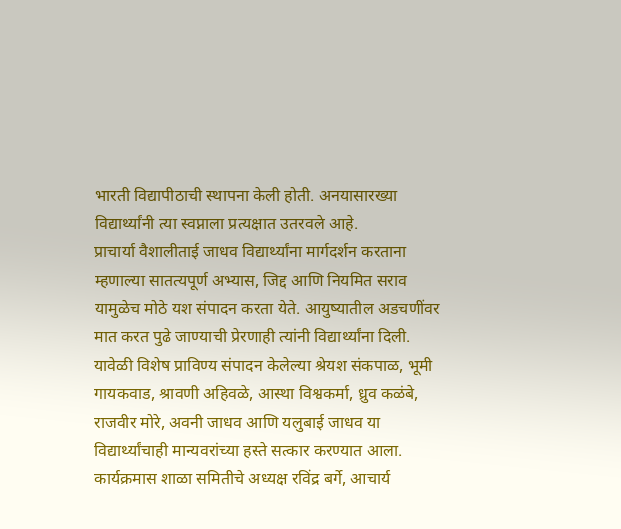भारती विद्यापीठाची स्थापना केली होती. अनयासारख्या विद्यार्थ्यांनी त्या स्वप्नाला प्रत्यक्षात उतरवले आहे.
प्राचार्या वैशालीताई जाधव विद्यार्थ्यांना मार्गदर्शन करताना म्हणाल्या सातत्यपूर्ण अभ्यास, जिद्द आणि नियमित सराव यामुळेच मोठे यश संपादन करता येते. आयुष्यातील अडचणींवर मात करत पुढे जाण्याची प्रेरणाही त्यांनी विद्यार्थ्यांना दिली.
यावेळी विशेष प्राविण्य संपादन केलेल्या श्रेयश संकपाळ, भूमी गायकवाड, श्रावणी अहिवळे, आस्था विश्वकर्मा, ध्रुव कळंबे, राजवीर मोरे, अवनी जाधव आणि यलुबाई जाधव या विद्यार्थ्यांचाही मान्यवरांच्या हस्ते सत्कार करण्यात आला.
कार्यक्रमास शाळा समितीचे अध्यक्ष रविंद्र बर्गे, आचार्य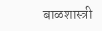बाळशास्त्री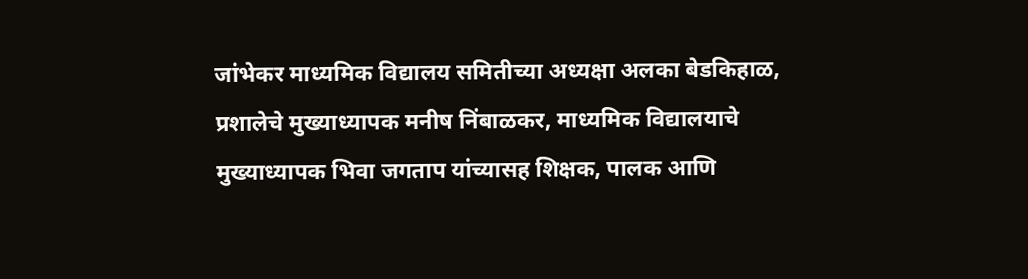जांभेकर माध्यमिक विद्यालय समितीच्या अध्यक्षा अलका बेडकिहाळ, प्रशालेचे मुख्याध्यापक मनीष निंबाळकर, माध्यमिक विद्यालयाचे मुख्याध्यापक भिवा जगताप यांच्यासह शिक्षक, पालक आणि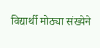विद्यार्थी मोठ्या संख्येने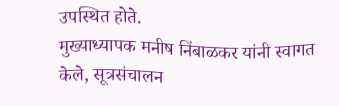उपस्थित होते.
मुख्याध्यापक मनीष निंबाळकर यांनी स्वागत केले, सूत्रसंचालन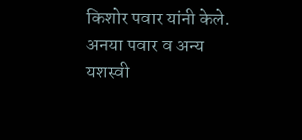किशोर पवार यांनी केले. अनया पवार व अन्य यशस्वी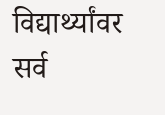विद्यार्थ्यांवर सर्व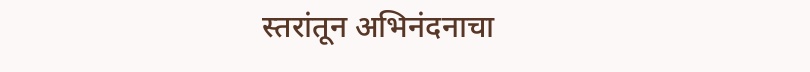स्तरांतून अभिनंदनाचा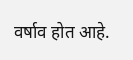वर्षाव होत आहे.